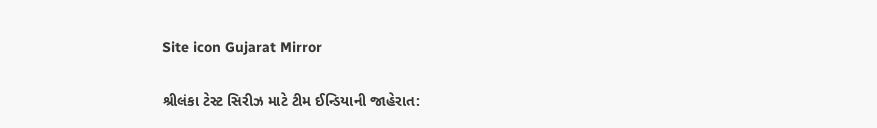Site icon Gujarat Mirror

શ્રીલંકા ટેસ્ટ સિરીઝ માટે ટીમ ઈન્ડિયાની જાહેરાત: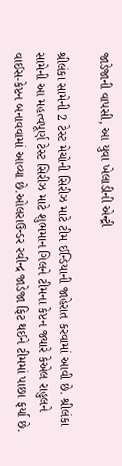જાડેજાની વાપસી, આ યુવા ખેલાડીની એન્ટ્રી

શ્રીલંકા સામેની 2 ટેસ્ટ મેચોની સિરીઝ માટે ટીમ ઈન્ડિયાની જાહેરાત કરવામાં આવી છે. શ્રીલંકા સામેની આ મહત્વપૂર્ણ ટેસ્ટ સિરીઝ માટે શુભમાન ગિલને ટીમના કેપ્ટન જ્યારે કેએલ રાહુલને વાઈસ-કેપ્ટન બનાવવામાં આવ્યા છે.ઓલરાઉન્ડર રવીન્દ્ર જાડેજા ફિટ થઈને ટીમમાં પાછા ફર્યા છે.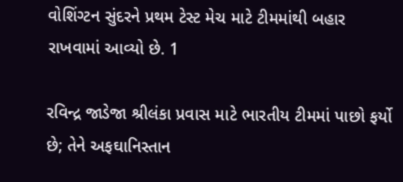વોશિંગ્ટન સુંદરને પ્રથમ ટેસ્ટ મેચ માટે ટીમમાંથી બહાર રાખવામાં આવ્યો છે. 1

રવિન્દ્ર જાડેજા શ્રીલંકા પ્રવાસ માટે ભારતીય ટીમમાં પાછો ફર્યો છે; તેને અફઘાનિસ્તાન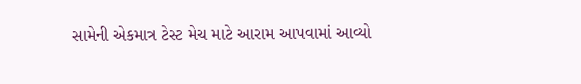સામેની એકમાત્ર ટેસ્ટ મેચ માટે આરામ આપવામાં આવ્યો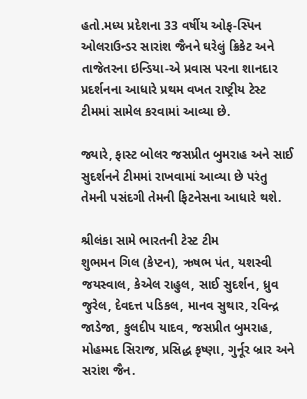હતો.મધ્ય પ્રદેશના 33 વર્ષીય ઓફ-સ્પિન ઓલરાઉન્ડર સારાંશ જૈનને ઘરેલું ક્રિકેટ અને તાજેતરના ઇન્ડિયા-એ પ્રવાસ પરના શાનદાર પ્રદર્શનના આધારે પ્રથમ વખત રાષ્ટ્રીય ટેસ્ટ ટીમમાં સામેલ કરવામાં આવ્યા છે.

જ્યારે, ફાસ્ટ બોલર જસપ્રીત બુમરાહ અને સાઈ સુદર્શનને ટીમમાં રાખવામાં આવ્યા છે પરંતુ તેમની પસંદગી તેમની ફિટનેસના આધારે થશે.

શ્રીલંકા સામે ભારતની ટેસ્ટ ટીમ
શુભમન ગિલ (કેપ્ટન), ઋષભ પંત, યશસ્વી જયસ્વાલ, કેએલ રાહુલ, સાઈ સુદર્શન, ધ્રુવ જુરેલ, દેવદત્ત પડિકલ, માનવ સુથાર, રવિન્દ્ર જાડેજા, કુલદીપ યાદવ, જસપ્રીત બુમરાહ, મોહમ્મદ સિરાજ, પ્રસિદ્ધ કૃષ્ણા, ગુર્નૂર બ્રાર અને સરાંશ જૈન.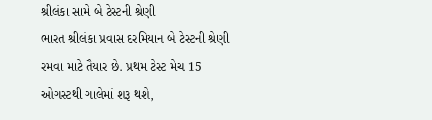શ્રીલંકા સામે બે ટેસ્ટની શ્રેણી
ભારત શ્રીલંકા પ્રવાસ દરમિયાન બે ટેસ્ટની શ્રેણી રમવા માટે તૈયાર છે. પ્રથમ ટેસ્ટ મેચ 15 ઓગસ્ટથી ગાલેમાં શરૂ થશે,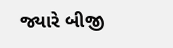જ્યારે બીજી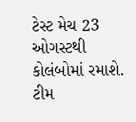ટેસ્ટ મેચ 23 ઓગસ્ટથી કોલંબોમાં રમાશે. ટીમ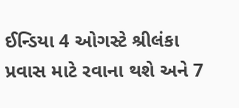ઈન્ડિયા 4 ઓગસ્ટે શ્રીલંકા પ્રવાસ માટે રવાના થશે અને 7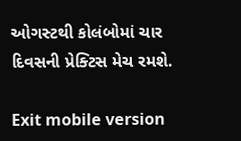ઓગસ્ટથી કોલંબોમાં ચાર દિવસની પ્રેક્ટિસ મેચ રમશે.

Exit mobile version